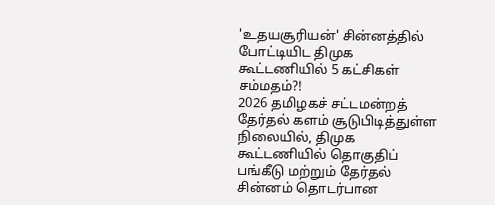'உதயசூரியன்' சின்னத்தில் போட்டியிட திமுக கூட்டணியில் 5 கட்சிகள் சம்மதம்?!
2026 தமிழகச் சட்டமன்றத் தேர்தல் களம் சூடுபிடித்துள்ள நிலையில், திமுக கூட்டணியில் தொகுதிப் பங்கீடு மற்றும் தேர்தல் சின்னம் தொடர்பான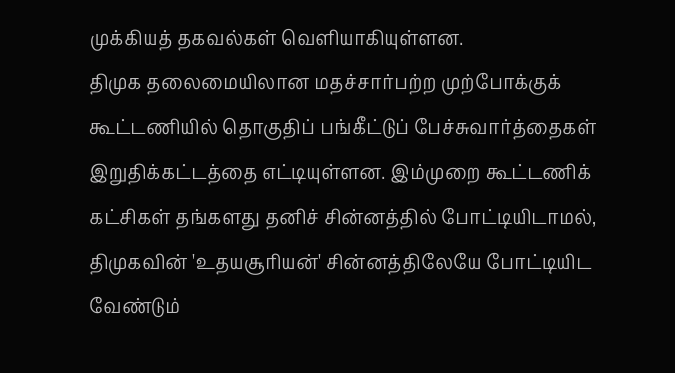முக்கியத் தகவல்கள் வெளியாகியுள்ளன.
திமுக தலைமையிலான மதச்சார்பற்ற முற்போக்குக் கூட்டணியில் தொகுதிப் பங்கீட்டுப் பேச்சுவார்த்தைகள் இறுதிக்கட்டத்தை எட்டியுள்ளன. இம்முறை கூட்டணிக் கட்சிகள் தங்களது தனிச் சின்னத்தில் போட்டியிடாமல், திமுகவின் 'உதயசூரியன்' சின்னத்திலேயே போட்டியிட வேண்டும்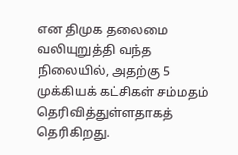என திமுக தலைமை வலியுறுத்தி வந்த நிலையில், அதற்கு 5 முக்கியக் கட்சிகள் சம்மதம் தெரிவித்துள்ளதாகத் தெரிகிறது.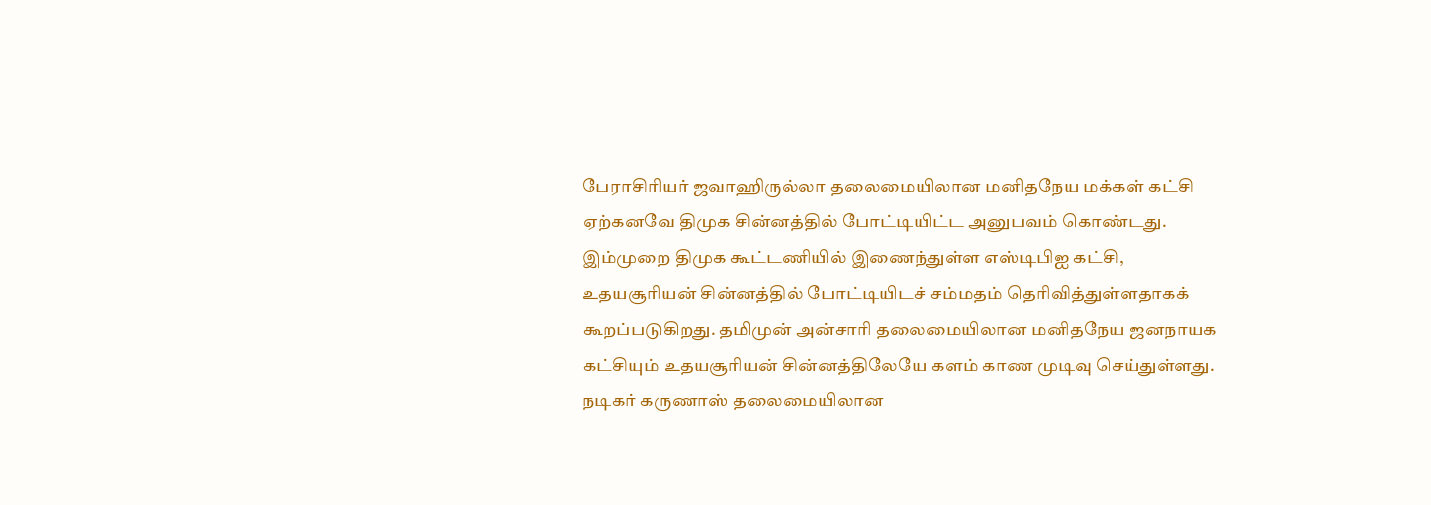பேராசிரியர் ஜவாஹிருல்லா தலைமையிலான மனிதநேய மக்கள் கட்சி ஏற்கனவே திமுக சின்னத்தில் போட்டியிட்ட அனுபவம் கொண்டது. இம்முறை திமுக கூட்டணியில் இணைந்துள்ள எஸ்டிபிஐ கட்சி, உதயசூரியன் சின்னத்தில் போட்டியிடச் சம்மதம் தெரிவித்துள்ளதாகக் கூறப்படுகிறது. தமிமுன் அன்சாரி தலைமையிலான மனிதநேய ஜனநாயக கட்சியும் உதயசூரியன் சின்னத்திலேயே களம் காண முடிவு செய்துள்ளது. நடிகர் கருணாஸ் தலைமையிலான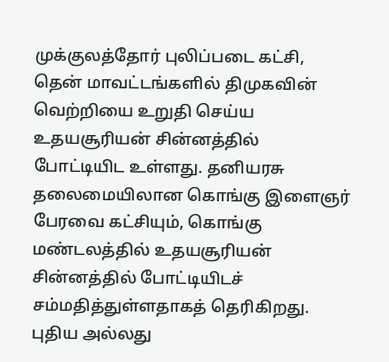முக்குலத்தோர் புலிப்படை கட்சி, தென் மாவட்டங்களில் திமுகவின் வெற்றியை உறுதி செய்ய உதயசூரியன் சின்னத்தில் போட்டியிட உள்ளது. தனியரசு தலைமையிலான கொங்கு இளைஞர் பேரவை கட்சியும், கொங்கு மண்டலத்தில் உதயசூரியன் சின்னத்தில் போட்டியிடச் சம்மதித்துள்ளதாகத் தெரிகிறது.
புதிய அல்லது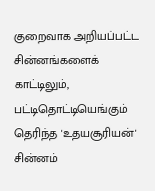குறைவாக அறியப்பட்ட சின்னங்களைக் காட்டிலும், பட்டிதொட்டியெங்கும் தெரிந்த 'உதயசூரியன்' சின்னம்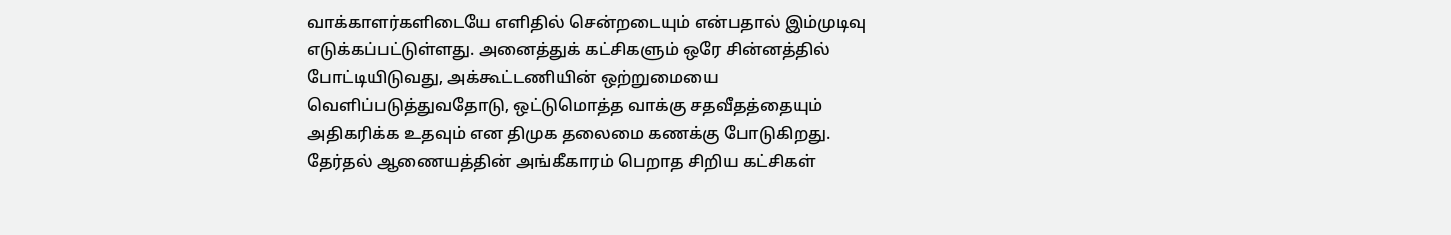வாக்காளர்களிடையே எளிதில் சென்றடையும் என்பதால் இம்முடிவு எடுக்கப்பட்டுள்ளது. அனைத்துக் கட்சிகளும் ஒரே சின்னத்தில் போட்டியிடுவது, அக்கூட்டணியின் ஒற்றுமையை வெளிப்படுத்துவதோடு, ஒட்டுமொத்த வாக்கு சதவீதத்தையும் அதிகரிக்க உதவும் என திமுக தலைமை கணக்கு போடுகிறது.
தேர்தல் ஆணையத்தின் அங்கீகாரம் பெறாத சிறிய கட்சிகள்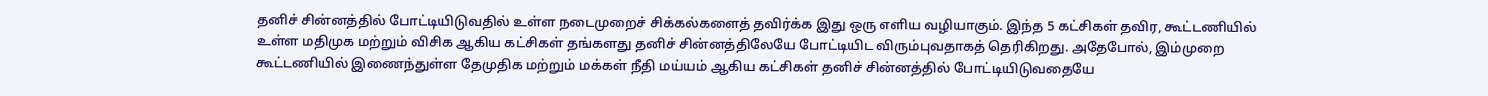தனிச் சின்னத்தில் போட்டியிடுவதில் உள்ள நடைமுறைச் சிக்கல்களைத் தவிர்க்க இது ஒரு எளிய வழியாகும். இந்த 5 கட்சிகள் தவிர, கூட்டணியில் உள்ள மதிமுக மற்றும் விசிக ஆகிய கட்சிகள் தங்களது தனிச் சின்னத்திலேயே போட்டியிட விரும்புவதாகத் தெரிகிறது. அதேபோல், இம்முறை கூட்டணியில் இணைந்துள்ள தேமுதிக மற்றும் மக்கள் நீதி மய்யம் ஆகிய கட்சிகள் தனிச் சின்னத்தில் போட்டியிடுவதையே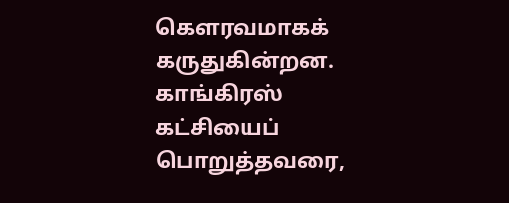கௌரவமாகக் கருதுகின்றன.
காங்கிரஸ் கட்சியைப் பொறுத்தவரை,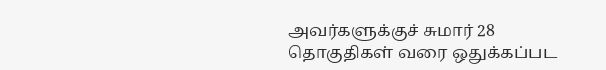அவர்களுக்குச் சுமார் 28 தொகுதிகள் வரை ஒதுக்கப்பட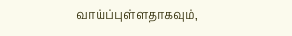வாய்ப்புள்ளதாகவும்,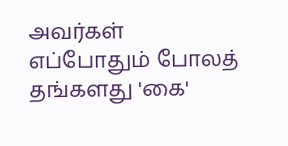அவர்கள் எப்போதும் போலத் தங்களது 'கை'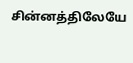சின்னத்திலேயே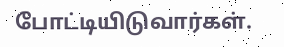போட்டியிடுவார்கள்.